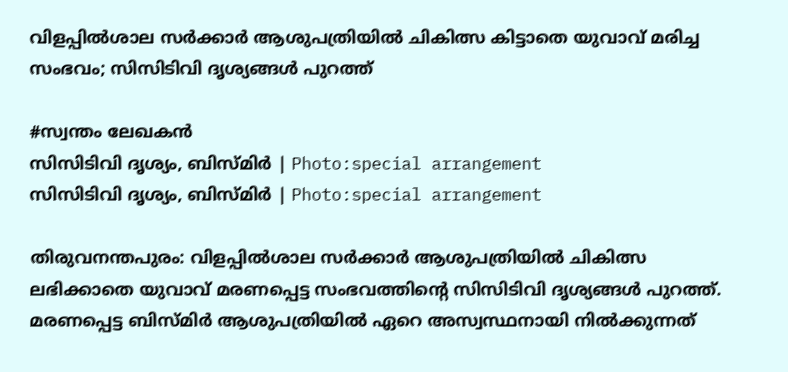വിളപ്പിൽശാല സർക്കാർ ആശുപത്രിയിൽ ചികിത്സ കിട്ടാതെ യുവാവ് മരിച്ച സംഭവം; സിസിടിവി ദൃശ്യങ്ങൾ പുറത്ത്

#സ്വന്തം ലേഖകൻ
സിസിടിവി ദൃശ്യം, ബിസ്മിർ | Photo:special arrangement
സിസിടിവി ദൃശ്യം, ബിസ്മിർ | Photo:special arrangement

തിരുവനന്തപുരം: വിളപ്പിൽശാല സർക്കാർ ആശുപത്രിയിൽ ചികിത്സ ലഭിക്കാതെ യുവാവ് മരണപ്പെട്ട സംഭവത്തിന്റെ സിസിടിവി ദൃശ്യങ്ങൾ പുറത്ത്. മരണപ്പെട്ട ബിസ്മിർ ആശുപത്രിയിൽ ഏറെ അസ്വസ്ഥനായി നിൽക്കുന്നത്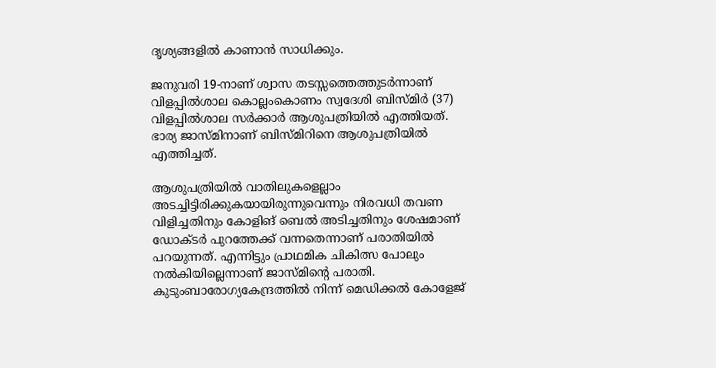ദൃശ്യങ്ങളിൽ കാണാൻ സാധിക്കും.

ജനുവരി 19-നാണ് ശ്വാസ തടസ്സത്തെത്തുടർന്നാണ് വിളപ്പിൽശാല കൊല്ലംകൊണം സ്വദേശി ബിസ്‌മിർ (37) വിളപ്പിൽശാല സർക്കാർ ആശുപത്രിയിൽ എത്തിയത്. ഭാര്യ ജാസ്മിനാണ് ബിസ്മിറിനെ ആശുപത്രിയിൽ എത്തിച്ചത്.

ആശുപത്രിയിൽ വാതിലുകളെല്ലാം അടച്ചിട്ടിരിക്കുകയായിരുന്നുവെന്നും നിരവധി തവണ വിളിച്ചതിനും കോളിങ് ബെൽ അടിച്ചതിനും ശേഷമാണ് ഡോക്ടർ പുറത്തേക്ക് വന്നതെന്നാണ് പരാതിയിൽ പറയുന്നത്. എന്നിട്ടും പ്രാഥമിക ചികിത്സ പോലും നൽകിയില്ലെന്നാണ് ജാസ്മിൻ്റെ പരാതി. കുടുംബാരോഗ്യകേന്ദ്രത്തിൽ നിന്ന് മെഡിക്കൽ കോളേജ്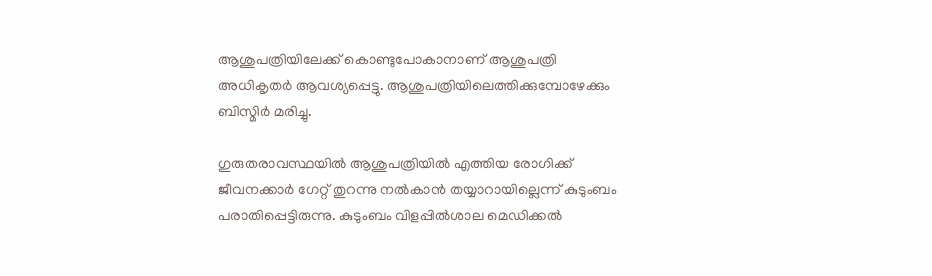ആശുപത്രിയിലേക്ക് കൊണ്ടുപോകാനാണ് ആശുപത്രി അധികൃതർ ആവശ്യപ്പെട്ടു. ആശുപത്രിയിലെത്തിക്കുമ്പോഴേക്കും ബിസ്മിർ മരിച്ചു.

ഗുരുതരാവസ്ഥയിൽ ആശുപത്രിയിൽ എത്തിയ രോഗിക്ക് ജീവനക്കാർ ഗേറ്റ് തുറന്നു നൽകാൻ തയ്യാറായില്ലെന്ന് കുടുംബം പരാതിപ്പെട്ടിരുന്നു. കുടുംബം വിളപ്പിൽശാല മെഡിക്കൽ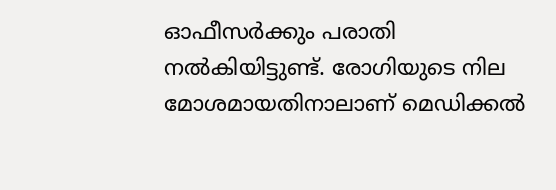ഓഫീസർക്കും പരാതി നൽകിയിട്ടുണ്ട്. രോഗിയുടെ നില മോശമായതിനാലാണ് മെഡിക്കൽ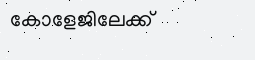കോളേജിലേക്ക്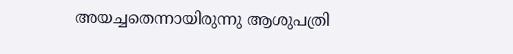അയച്ചതെന്നായിരുന്നു ആശുപത്രി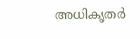അധികൃതർ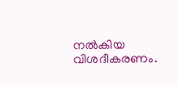നൽകിയ വിശദീകരണം.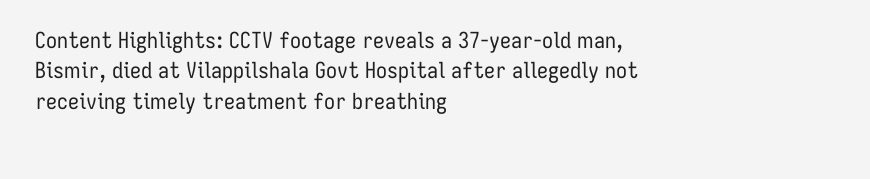Content Highlights: CCTV footage reveals a 37-year-old man, Bismir, died at Vilappilshala Govt Hospital after allegedly not receiving timely treatment for breathing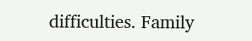difficulties. Family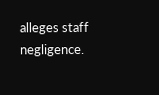alleges staff negligence.